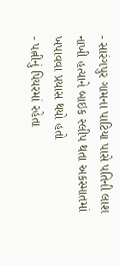- સારંગપુર ગામના પાટિયા પાસે પતિની લાશ નાખી હત્યાને બાઇક સ્લીપ થતા અકસ્માતમાં ખપાવવા પ્રયાસ થયો હતો
- પત્નીનું પિયરમાં રહેતા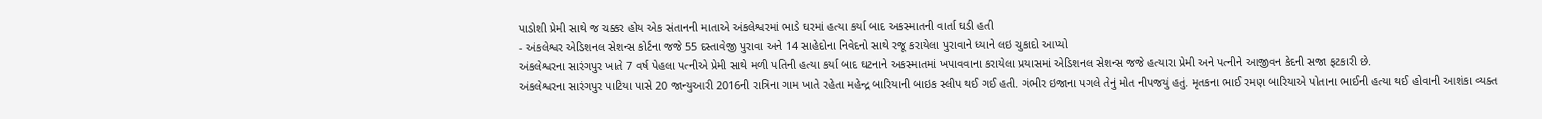પાડોશી પ્રેમી સાથે જ ચક્કર હોય એક સંતાનની માતાએ અંકલેશ્વરમાં ભાડે ઘરમાં હત્યા કર્યા બાદ અકસ્માતની વાર્તા ઘડી હતી
- અંકલેશ્વર એડિશનલ સેશન્સ કોર્ટના જજે 55 દસ્તાવેજી પુરાવા અને 14 સાહેદોના નિવેદનો સાથે રજૂ કરાયેલા પુરાવાને ધ્યાને લઇ ચુકાદો આપ્યો
અંકલેશ્વરના સારંગપુર ખાતે 7 વર્ષ પેહલા પત્નીએ પ્રેમી સાથે મળી પતિની હત્યા કર્યા બાદ ઘટનાને અકસ્માતમાં ખપાવવાના કરાયેલા પ્રયાસમાં એડિશનલ સેશન્સ જજે હત્યારા પ્રેમી અને પત્નીને આજીવન કેદની સજા ફટકારી છે.
અંકલેશ્વરના સારંગપુર પાટિયા પાસે 20 જાન્યુઆરી 2016ની રાત્રિના ગામ ખાતે રહેતા મહેન્દ્ર બારિયાની બાઇક સ્લીપ થઈ ગઈ હતી. ગંભીર ઇજાના પગલે તેનું મોત નીપજયું હતું. મૃતકના ભાઈ રમણ બારિયાએ પોતાના ભાઈની હત્યા થઈ હોવાની આશંકા વ્યક્ત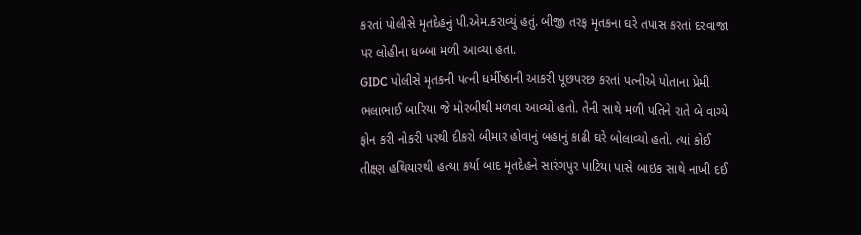કરતાં પોલીસે મૃતદેહનું પી.એમ.કરાવ્યું હતું. બીજી તરફ મૃતકના ઘરે તપાસ કરતાં દરવાજા પર લોહીના ધબ્બા મળી આવ્યા હતા.
GIDC પોલીસે મૃતકની પત્ની ધર્મીષ્ઠાની આકરી પૂછપરછ કરતાં પત્નીએ પોતાના પ્રેમી ભલાભાઈ બારિયા જે મોરબીથી મળવા આવ્યો હતો. તેની સાથે મળી પતિને રાતે બે વાગ્યે ફોન કરી નોકરી પરથી દીકરો બીમાર હોવાનું બહાનું કાઢી ઘરે બોલાવ્યો હતો. ત્યાં કોઈ તીક્ષ્ણ હથિયારથી હત્યા કર્યા બાદ મૃતદેહને સારંગપુર પાટિયા પાસે બાઇક સાથે નાખી દઈ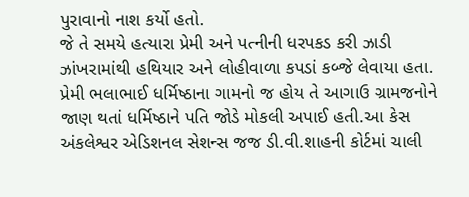પુરાવાનો નાશ કર્યો હતો.
જે તે સમયે હત્યારા પ્રેમી અને પત્નીની ધરપકડ કરી ઝાડી ઝાંખરામાંથી હથિયાર અને લોહીવાળા કપડાં કબ્જે લેવાયા હતા. પ્રેમી ભલાભાઈ ધર્મિષ્ઠાના ગામનો જ હોય તે આગાઉ ગ્રામજનોને જાણ થતાં ધર્મિષ્ઠાને પતિ જોડે મોકલી અપાઈ હતી.આ કેસ અંકલેશ્વર એડિશનલ સેશન્સ જજ ડી.વી.શાહની કોર્ટમાં ચાલી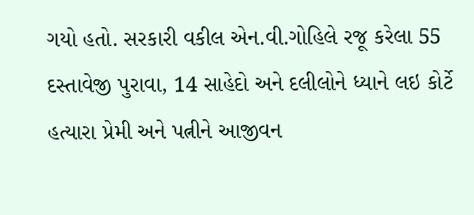ગયો હતો. સરકારી વકીલ એન.વી.ગોહિલે રજૂ કરેલા 55 દસ્તાવેજી પુરાવા, 14 સાહેદો અને દલીલોને ધ્યાને લઇ કોર્ટે હત્યારા પ્રેમી અને પત્નીને આજીવન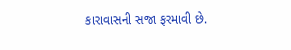કારાવાસની સજા ફરમાવી છે.